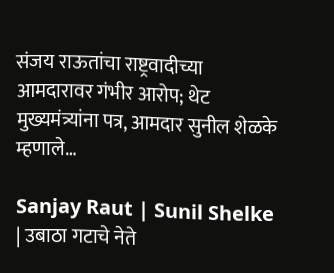संजय राऊतांचा राष्ट्रवादीच्या आमदारावर गंभीर आरोप; थेट मुख्यमंत्र्यांना पत्र, आमदार सुनील शेळके म्हणाले…

Sanjay Raut | Sunil Shelke | उबाठा गटाचे नेते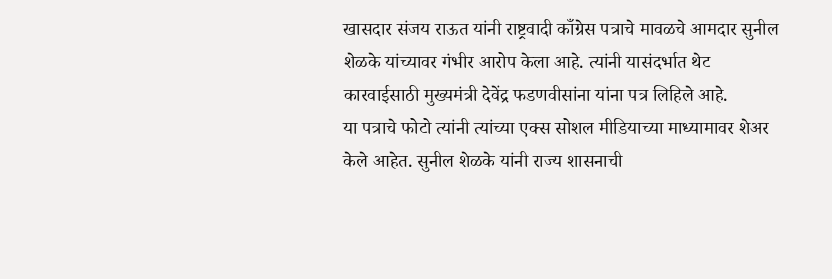खासदार संजय राऊत यांनी राष्ट्रवादी काँग्रेस पत्राचे मावळचे आमदार सुनील शेळके यांच्यावर गंभीर आरोप केला आहे. त्यांनी यासंदर्भात थेट कारवाईसाठी मुख्यमंत्री देवेंद्र फडणवीसांना यांना पत्र लिहिले आहे.
या पत्राचे फोटो त्यांनी त्यांच्या एक्स सोशल मीडियाच्या माध्यामावर शेअर केले आहेत. सुनील शेळके यांनी राज्य शासनाची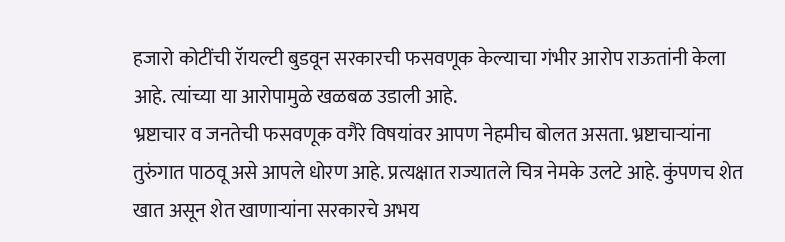हजारो कोटींची रॅायल्टी बुडवून सरकारची फसवणूक केल्याचा गंभीर आरोप राऊतांनी केला आहे. त्यांच्या या आरोपामुळे खळबळ उडाली आहे.
भ्रष्टाचार व जनतेची फसवणूक वगैरे विषयांवर आपण नेहमीच बोलत असता. भ्रष्टाचाऱ्यांना तुरुंगात पाठवू असे आपले धोरण आहे. प्रत्यक्षात राज्यातले चित्र नेमके उलटे आहे. कुंपणच शेत खात असून शेत खाणाऱ्यांना सरकारचे अभय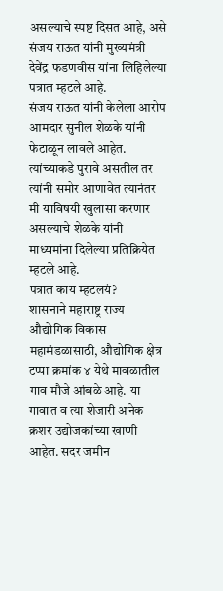असल्याचे स्पष्ट दिसत आहे, असे संजय राऊत यांनी मुख्यमंत्री देवेंद्र फडणवीस यांना लिहिलेल्या पत्रात म्हटले आहे.
संजय राऊत यांनी केलेला आरोप आमदार सुनील शेळके यांनी फेटाळून लावले आहेत. त्यांच्याकडे पुरावे असतील तर त्यांनी समोर आणावेत त्यानंतर मी याविषयी खुलासा करणार असल्याचे शेळके यांनी माध्यमांना दिलेल्या प्रतिक्रियेत म्हटले आहे.
पत्रात काय म्हटलयं?
शासनाने महाराष्ट्र राज्य औद्योगिक विकास महामंडळासाठी, औद्योगिक क्षेत्र टप्पा क्रमांक ४ येथे मावळातील गाव मौजे आंबळे आहे. या गावात व त्या शेजारी अनेक क्रशर उद्योजकांच्या खाणी आहेत. सदर जमीन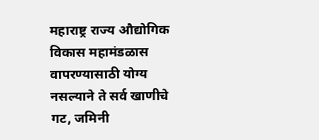महाराष्ट्र राज्य औद्योगिक विकास महामंडळास वापरण्यासाठी योग्य नसल्याने ते सर्व खाणीचे गट, जमिनी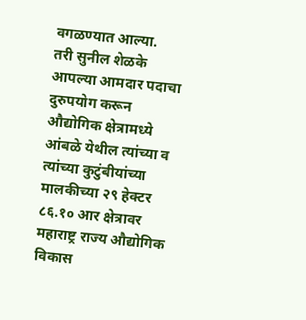वगळण्यात आल्या.
तरी सुनील शेळके आपल्या आमदार पदाचा दुरुपयोग करून औद्योगिक क्षेत्रामध्ये आंबळे येथील त्यांच्या व त्यांच्या कुटुंबीयांच्या मालकीच्या २९ हेक्टर ८६.१० आर क्षेत्रावर महाराष्ट्र राज्य औद्योगिक विकास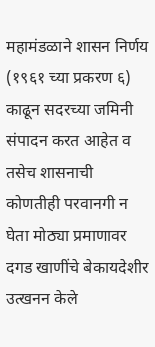महामंडळाने शासन निर्णय (१९६१ च्या प्रकरण ६) काढून सदरच्या जमिनी संपादन करत आहेत व तसेच शासनाची कोणतीही परवानगी न घेता मोठ्या प्रमाणावर दगड खाणींचे बेकायदेशीर उत्खनन केले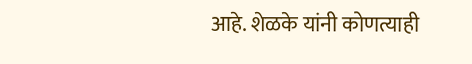आहे. शेळके यांनी कोणत्याही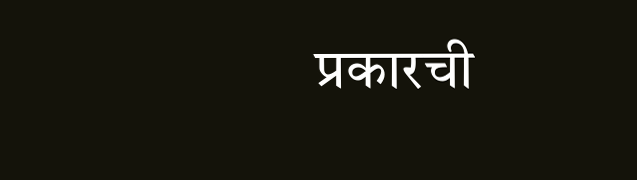प्रकारची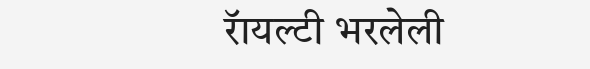रॅायल्टी भरलेली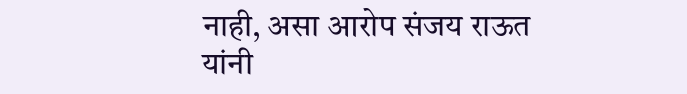नाही, असा आरोप संजय राऊत यांनी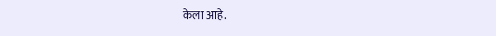केला आहे.